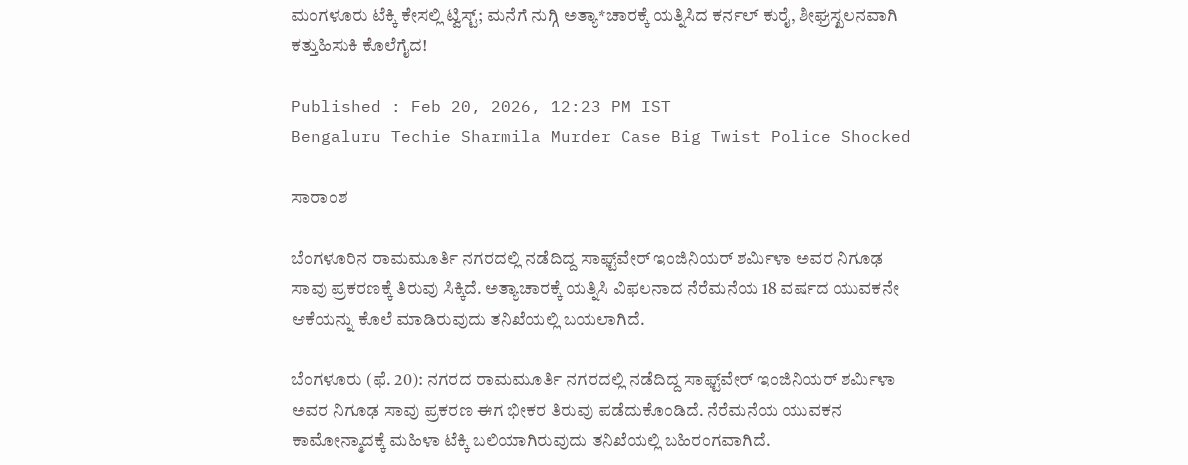ಮಂಗಳೂರು ಟೆಕ್ಕಿ ಕೇಸಲ್ಲಿ ಟ್ವಿಸ್ಟ್; ಮನೆಗೆ ನುಗ್ಗಿ ಅತ್ಯಾ*ಚಾರಕ್ಕೆ ಯತ್ನಿಸಿದ ಕರ್ನಲ್ ಕುರೈ, ಶೀಘ್ರಸ್ಖಲನವಾಗಿ ಕತ್ತುಹಿಸುಕಿ ಕೊಲೆಗೈದ!

Published : Feb 20, 2026, 12:23 PM IST
Bengaluru Techie Sharmila Murder Case Big Twist Police Shocked

ಸಾರಾಂಶ

ಬೆಂಗಳೂರಿನ ರಾಮಮೂರ್ತಿ ನಗರದಲ್ಲಿ ನಡೆದಿದ್ದ ಸಾಫ್ಟ್‌ವೇರ್ ಇಂಜಿನಿಯರ್ ಶರ್ಮಿಳಾ ಅವರ ನಿಗೂಢ ಸಾವು ಪ್ರಕರಣಕ್ಕೆ ತಿರುವು ಸಿಕ್ಕಿದೆ. ಅತ್ಯಾಚಾರಕ್ಕೆ ಯತ್ನಿಸಿ ವಿಫಲನಾದ ನೆರೆಮನೆಯ 18 ವರ್ಷದ ಯುವಕನೇ ಆಕೆಯನ್ನು ಕೊಲೆ ಮಾಡಿರುವುದು ತನಿಖೆಯಲ್ಲಿ ಬಯಲಾಗಿದೆ.

ಬೆಂಗಳೂರು (ಫೆ. 20): ನಗರದ ರಾಮಮೂರ್ತಿ ನಗರದಲ್ಲಿ ನಡೆದಿದ್ದ ಸಾಫ್ಟ್‌ವೇರ್ ಇಂಜಿನಿಯರ್ ಶರ್ಮಿಳಾ ಅವರ ನಿಗೂಢ ಸಾವು ಪ್ರಕರಣ ಈಗ ಭೀಕರ ತಿರುವು ಪಡೆದುಕೊಂಡಿದೆ. ನೆರೆಮನೆಯ ಯುವಕನ ಕಾಮೋನ್ಮಾದಕ್ಕೆ ಮಹಿಳಾ ಟೆಕ್ಕಿ ಬಲಿಯಾಗಿರುವುದು ತನಿಖೆಯಲ್ಲಿ ಬಹಿರಂಗವಾಗಿದೆ.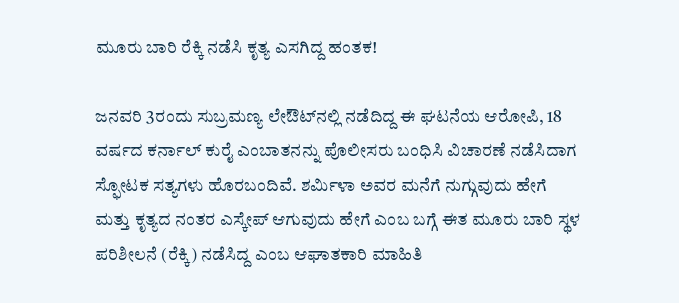ಮೂರು ಬಾರಿ ರೆಕ್ಕಿ ನಡೆಸಿ ಕೃತ್ಯ ಎಸಗಿದ್ದ ಹಂತಕ!

ಜನವರಿ 3ರಂದು ಸುಬ್ರಮಣ್ಯ ಲೇಔಟ್‌ನಲ್ಲಿ ನಡೆದಿದ್ದ ಈ ಘಟನೆಯ ಆರೋಪಿ, 18 ವರ್ಷದ ಕರ್ನಾಲ್ ಕುರೈ ಎಂಬಾತನನ್ನು ಪೊಲೀಸರು ಬಂಧಿಸಿ ವಿಚಾರಣೆ ನಡೆಸಿದಾಗ ಸ್ಫೋಟಕ ಸತ್ಯಗಳು ಹೊರಬಂದಿವೆ. ಶರ್ಮಿಳಾ ಅವರ ಮನೆಗೆ ನುಗ್ಗುವುದು ಹೇಗೆ ಮತ್ತು ಕೃತ್ಯದ ನಂತರ ಎಸ್ಕೇಪ್ ಆಗುವುದು ಹೇಗೆ ಎಂಬ ಬಗ್ಗೆ ಈತ ಮೂರು ಬಾರಿ ಸ್ಥಳ ಪರಿಶೀಲನೆ (ರೆಕ್ಕಿ) ನಡೆಸಿದ್ದ ಎಂಬ ಆಘಾತಕಾರಿ ಮಾಹಿತಿ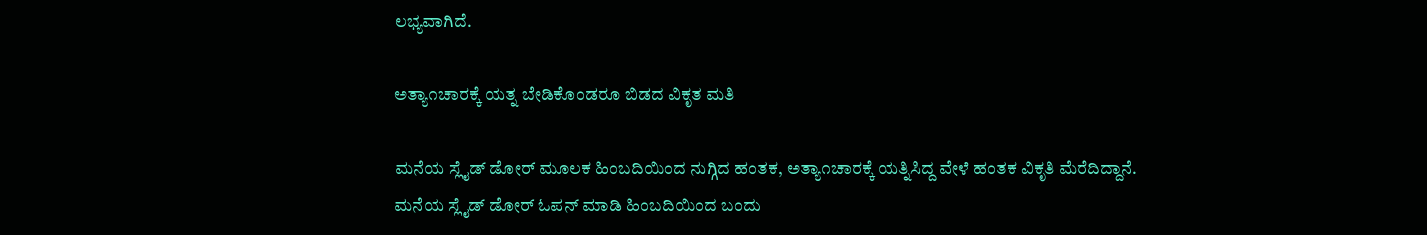ಲಭ್ಯವಾಗಿದೆ.

ಅತ್ಯಾ೧ಚಾರಕ್ಕೆ ಯತ್ನ ಬೇಡಿಕೊಂಡರೂ ಬಿಡದ ವಿಕೃತ ಮತಿ

ಮನೆಯ ಸ್ಲೈಡ್ ಡೋರ್ ಮೂಲಕ ಹಿಂಬದಿಯಿಂದ ನುಗ್ಗಿದ ಹಂತಕ, ಅತ್ಯಾ೧ಚಾರಕ್ಕೆ ಯತ್ನಿಸಿದ್ದ ವೇಳೆ ಹಂತಕ ವಿಕೃತಿ ಮೆರೆದಿದ್ದಾನೆ. ಮನೆಯ ಸ್ಲೈಡ್ ಡೋರ್ ಓಪನ್ ಮಾಡಿ ಹಿಂಬದಿಯಿಂದ ಬಂದು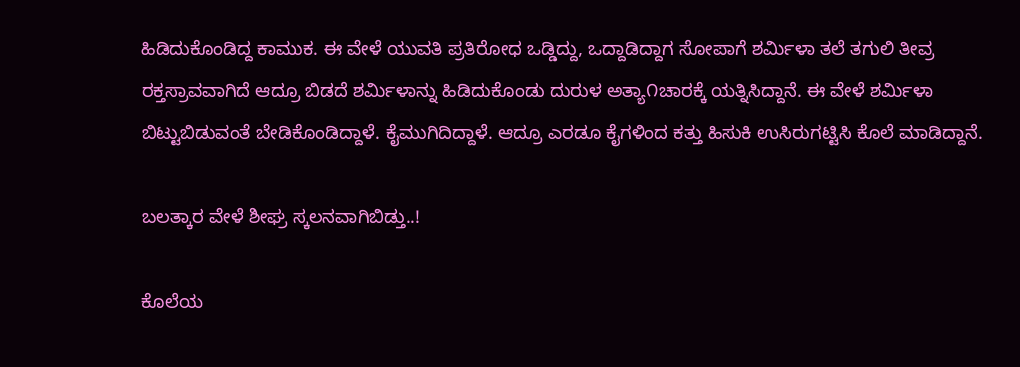ಹಿಡಿದುಕೊಂಡಿದ್ದ ಕಾಮುಕ. ಈ ವೇಳೆ ಯುವತಿ ಪ್ರತಿರೋಧ ಒಡ್ಡಿದ್ದು, ಒದ್ದಾಡಿದ್ದಾಗ ಸೋಪಾಗೆ ಶರ್ಮಿಳಾ ತಲೆ ತಗುಲಿ ತೀವ್ರ ರಕ್ತಸ್ರಾವವಾಗಿದೆ ಆದ್ರೂ ಬಿಡದೆ ಶರ್ಮಿಳಾನ್ನು ಹಿಡಿದುಕೊಂಡು ದುರುಳ ಅತ್ಯಾ೧ಚಾರಕ್ಕೆ ಯತ್ನಿಸಿದ್ದಾನೆ. ಈ ವೇಳೆ ಶರ್ಮಿಳಾ ಬಿಟ್ಟುಬಿಡುವಂತೆ ಬೇಡಿಕೊಂಡಿದ್ದಾಳೆ. ಕೈಮುಗಿದಿದ್ದಾಳೆ. ಆದ್ರೂ ಎರಡೂ ಕೈಗಳಿಂದ ಕತ್ತು ಹಿಸುಕಿ ಉಸಿರುಗಟ್ಟಿಸಿ ಕೊಲೆ ಮಾಡಿದ್ದಾನೆ.

ಬಲತ್ಕಾರ ವೇಳೆ ಶೀಘ್ರ ಸ್ಕಲನವಾಗಿಬಿಡ್ತು..!

ಕೊಲೆಯ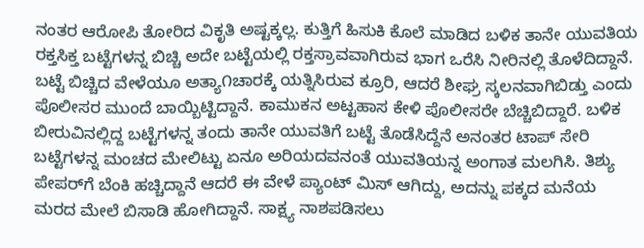ನಂತರ ಆರೋಪಿ ತೋರಿದ ವಿಕೃತಿ ಅಷ್ಟಕ್ಕಲ್ಲ. ಕುತ್ತಿಗೆ ಹಿಸುಕಿ ಕೊಲೆ ಮಾಡಿದ ಬಳಿಕ ತಾನೇ ಯುವತಿಯ ರಕ್ತಸಿಕ್ತ ಬಟ್ಟೆಗಳನ್ನ ಬಿಚ್ಚಿ ಅದೇ ಬಟ್ಟೆಯಲ್ಲಿ ರಕ್ತಸ್ರಾವವಾಗಿರುವ ಭಾಗ ಒರೆಸಿ ನೀರಿನಲ್ಲಿ ತೊಳೆದಿದ್ದಾನೆ. ಬಟ್ಟೆ ಬಿಚ್ಚಿದ ವೇಳೆಯೂ ಅತ್ಯಾ೧ಚಾರಕ್ಕೆ ಯತ್ನಿಸಿರುವ ಕ್ರೂರಿ, ಆದರೆ ಶೀಘ್ರ ಸ್ಕಲನವಾಗಿಬಿಡ್ತು ಎಂದು ಪೊಲೀಸರ ಮುಂದೆ ಬಾಯ್ಬಿಟ್ಟಿದ್ದಾನೆ. ಕಾಮುಕನ ಅಟ್ಟಹಾಸ ಕೇಳಿ ಪೊಲೀಸರೇ ಬೆಚ್ಚಿಬಿದ್ದಾರೆ. ಬಳಿಕ ಬೀರುವಿನಲ್ಲಿದ್ದ ಬಟ್ಟೆಗಳನ್ನ ತಂದು ತಾನೇ ಯುವತಿಗೆ ಬಟ್ಟೆ ತೊಡೆಸಿದ್ದೆನೆ ಅನಂತರ ಟಾಪ್ ಸೇರಿ ಬಟ್ಟೆಗಳನ್ನ ಮಂಚದ ಮೇಲಿಟ್ಟು ಏನೂ ಅರಿಯದವನಂತೆ ಯುವತಿಯನ್ನ ಅಂಗಾತ ಮಲಗಿಸಿ. ತಿಶ್ಯು ಪೇಪರ್‌ಗೆ ಬೆಂಕಿ ಹಚ್ಚಿದ್ದಾನೆ ಆದರೆ ಈ ವೇಳೆ ಪ್ಯಾಂಟ್ ಮಿಸ್ ಆಗಿದ್ದು, ಅದನ್ನು ಪಕ್ಕದ ಮನೆಯ ಮರದ ಮೇಲೆ ಬಿಸಾಡಿ ಹೋಗಿದ್ದಾನೆ. ಸಾಕ್ಷ್ಯ ನಾಶಪಡಿಸಲು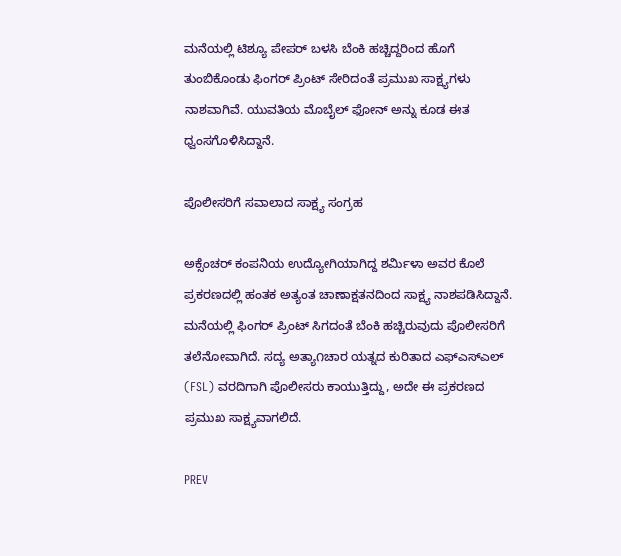ಮನೆಯಲ್ಲಿ ಟಿಶ್ಯೂ ಪೇಪರ್ ಬಳಸಿ ಬೆಂಕಿ ಹಚ್ಚಿದ್ದರಿಂದ ಹೊಗೆ ತುಂಬಿಕೊಂಡು ಫಿಂಗರ್ ಪ್ರಿಂಟ್ ಸೇರಿದಂತೆ ಪ್ರಮುಖ ಸಾಕ್ಷ್ಯಗಳು ನಾಶವಾಗಿವೆ. ಯುವತಿಯ ಮೊಬೈಲ್ ಫೋನ್ ಅನ್ನು ಕೂಡ ಈತ ಧ್ವಂಸಗೊಳಿಸಿದ್ದಾನೆ.

ಪೊಲೀಸರಿಗೆ ಸವಾಲಾದ ಸಾಕ್ಷ್ಯ ಸಂಗ್ರಹ

ಅಕ್ಸೆಂಚರ್ ಕಂಪನಿಯ ಉದ್ಯೋಗಿಯಾಗಿದ್ದ ಶರ್ಮಿಳಾ ಅವರ ಕೊಲೆ ಪ್ರಕರಣದಲ್ಲಿ ಹಂತಕ ಅತ್ಯಂತ ಚಾಣಾಕ್ಷತನದಿಂದ ಸಾಕ್ಷ್ಯ ನಾಶಪಡಿಸಿದ್ದಾನೆ. ಮನೆಯಲ್ಲಿ ಫಿಂಗರ್ ಪ್ರಿಂಟ್ ಸಿಗದಂತೆ ಬೆಂಕಿ ಹಚ್ಚಿರುವುದು ಪೊಲೀಸರಿಗೆ ತಲೆನೋವಾಗಿದೆ. ಸದ್ಯ ಅತ್ಯಾ೧ಚಾರ ಯತ್ನದ ಕುರಿತಾದ ಎಫ್‌ಎಸ್‌ಎಲ್ (FSL) ವರದಿಗಾಗಿ ಪೊಲೀಸರು ಕಾಯುತ್ತಿದ್ದು, ಅದೇ ಈ ಪ್ರಕರಣದ ಪ್ರಮುಖ ಸಾಕ್ಷ್ಯವಾಗಲಿದೆ.

PREV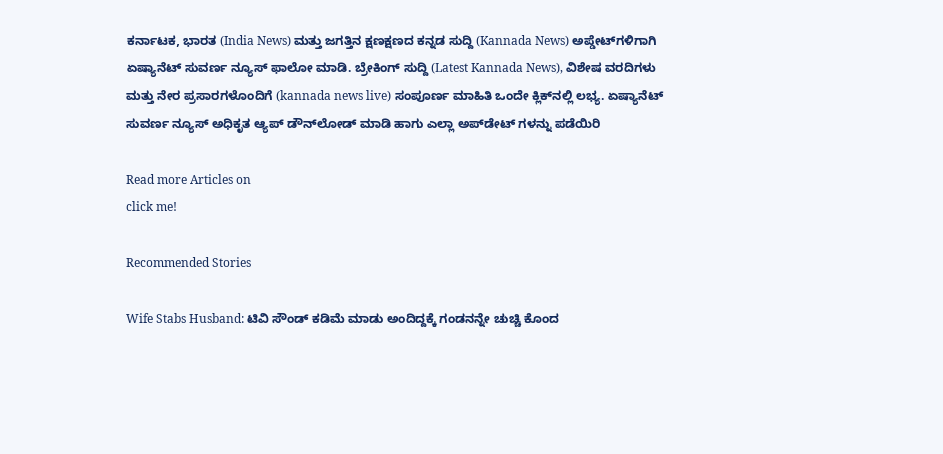ಕರ್ನಾಟಕ, ಭಾರತ (India News) ಮತ್ತು ಜಗತ್ತಿನ ಕ್ಷಣಕ್ಷಣದ ಕನ್ನಡ ಸುದ್ದಿ (Kannada News) ಅಪ್ಡೇಟ್‌ಗಳಿಗಾಗಿ ಏಷ್ಯಾನೆಟ್ ಸುವರ್ಣ ನ್ಯೂಸ್‌ ಫಾಲೋ ಮಾಡಿ. ಬ್ರೇಕಿಂಗ್ ಸುದ್ದಿ (Latest Kannada News), ವಿಶೇಷ ವರದಿಗಳು ಮತ್ತು ನೇರ ಪ್ರಸಾರಗಳೊಂದಿಗೆ (kannada news live) ಸಂಪೂರ್ಣ ಮಾಹಿತಿ ಒಂದೇ ಕ್ಲಿಕ್‌ನಲ್ಲಿ ಲಭ್ಯ. ಏಷ್ಯಾನೆಟ್ ಸುವರ್ಣ ನ್ಯೂಸ್ ಅಧಿಕೃತ ಆ್ಯಪ್ ಡೌನ್‌ಲೋಡ್ ಮಾಡಿ ಹಾಗು ಎಲ್ಲಾ ಅಪ್‌ಡೇಟ್ ಗಳನ್ನು ಪಡೆಯಿರಿ

Read more Articles on
click me!

Recommended Stories

Wife Stabs Husband: ಟಿವಿ ಸೌಂಡ್ ಕಡಿಮೆ ಮಾಡು ಅಂದಿದ್ದಕ್ಕೆ ಗಂಡನನ್ನೇ ಚುಚ್ಚಿ ಕೊಂದ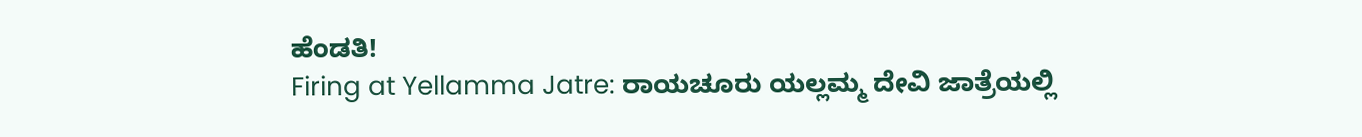ಹೆಂಡತಿ!
Firing at Yellamma Jatre: ರಾಯಚೂರು ಯಲ್ಲಮ್ಮ ದೇವಿ ಜಾತ್ರೆಯಲ್ಲಿ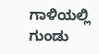ಗಾಳಿಯಲ್ಲಿ ಗುಂಡು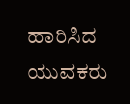ಹಾರಿಸಿದ ಯುವಕರು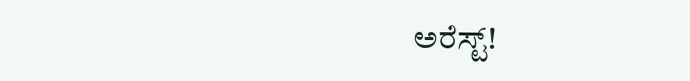ಅರೆಸ್ಟ್!